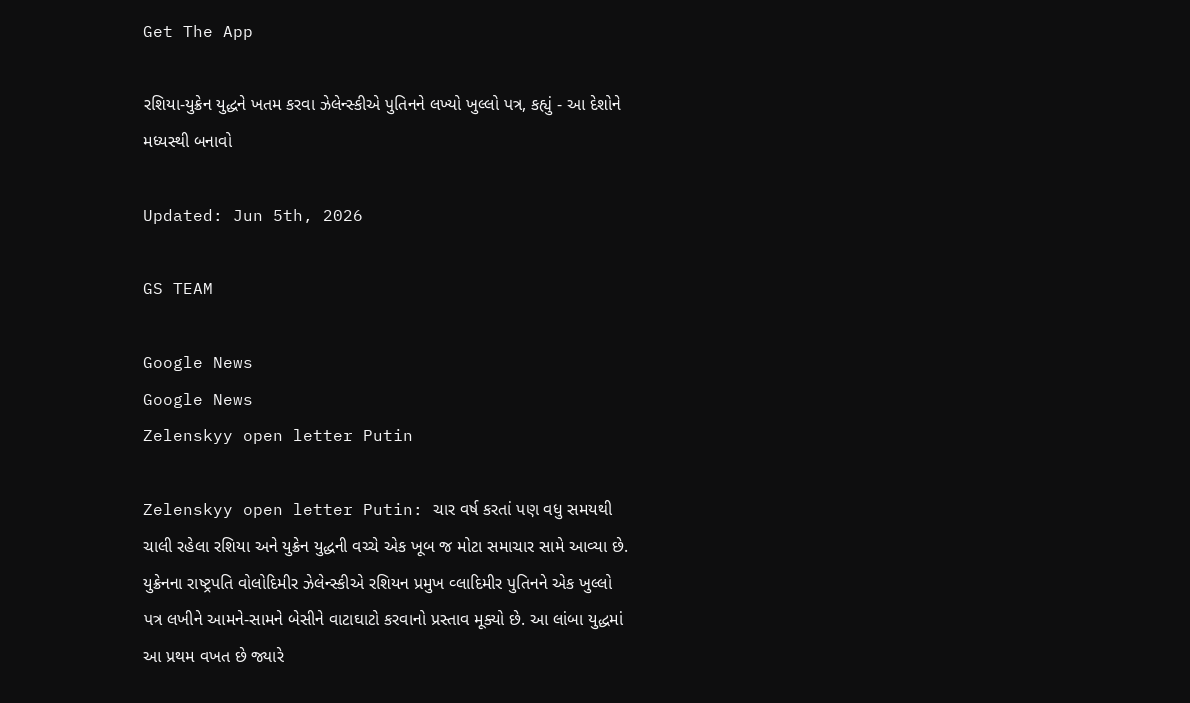Get The App

રશિયા-યુક્રેન યુદ્ધને ખતમ કરવા ઝેલેન્સ્કીએ પુતિનને લખ્યો ખુલ્લો પત્ર, કહ્યું - આ દેશોને મધ્યસ્થી બનાવો

Updated: Jun 5th, 2026

GS TEAM

Google News
Google News
Zelenskyy open letter Putin

Zelenskyy open letter Putin: ચાર વર્ષ કરતાં પણ વધુ સમયથી ચાલી રહેલા રશિયા અને યુક્રેન યુદ્ધની વચ્ચે એક ખૂબ જ મોટા સમાચાર સામે આવ્યા છે. યુક્રેનના રાષ્ટ્રપતિ વોલોદિમીર ઝેલેન્સ્કીએ રશિયન પ્રમુખ વ્લાદિમીર પુતિનને એક ખુલ્લો પત્ર લખીને આમને-સામને બેસીને વાટાઘાટો કરવાનો પ્રસ્તાવ મૂક્યો છે. આ લાંબા યુદ્ધમાં આ પ્રથમ વખત છે જ્યારે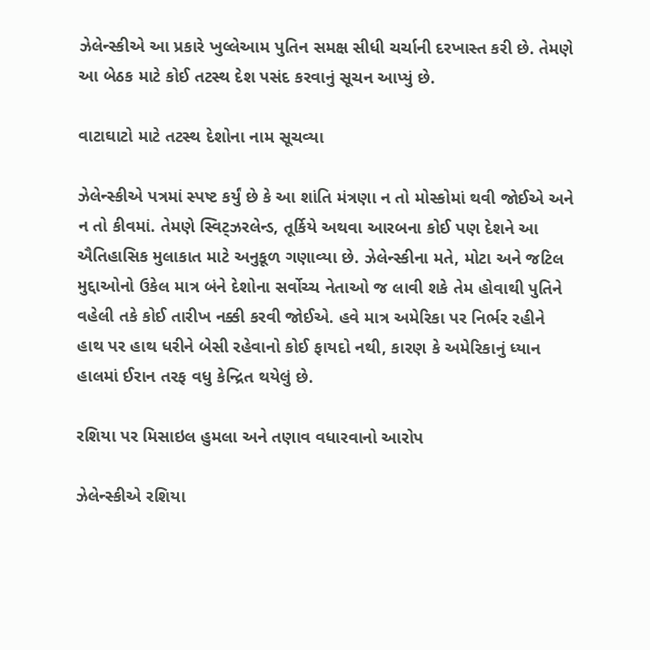ઝેલેન્સ્કીએ આ પ્રકારે ખુલ્લેઆમ પુતિન સમક્ષ સીધી ચર્ચાની દરખાસ્ત કરી છે. તેમણે આ બેઠક માટે કોઈ તટસ્થ દેશ પસંદ કરવાનું સૂચન આપ્યું છે.

વાટાઘાટો માટે તટસ્થ દેશોના નામ સૂચવ્યા

ઝેલેન્સ્કીએ પત્રમાં સ્પષ્ટ કર્યું છે કે આ શાંતિ મંત્રણા ન તો મોસ્કોમાં થવી જોઈએ અને ન તો કીવમાં. તેમણે સ્વિટ્ઝરલેન્ડ, તૂર્કિયે અથવા આરબના કોઈ પણ દેશને આ ઐતિહાસિક મુલાકાત માટે અનુકૂળ ગણાવ્યા છે. ઝેલેન્સ્કીના મતે, મોટા અને જટિલ મુદ્દાઓનો ઉકેલ માત્ર બંને દેશોના સર્વોચ્ચ નેતાઓ જ લાવી શકે તેમ હોવાથી પુતિને વહેલી તકે કોઈ તારીખ નક્કી કરવી જોઈએ. હવે માત્ર અમેરિકા પર નિર્ભર રહીને હાથ પર હાથ ધરીને બેસી રહેવાનો કોઈ ફાયદો નથી, કારણ કે અમેરિકાનું ધ્યાન હાલમાં ઈરાન તરફ વધુ કેન્દ્રિત થયેલું છે.

રશિયા પર મિસાઇલ હુમલા અને તણાવ વધારવાનો આરોપ

ઝેલેન્સ્કીએ રશિયા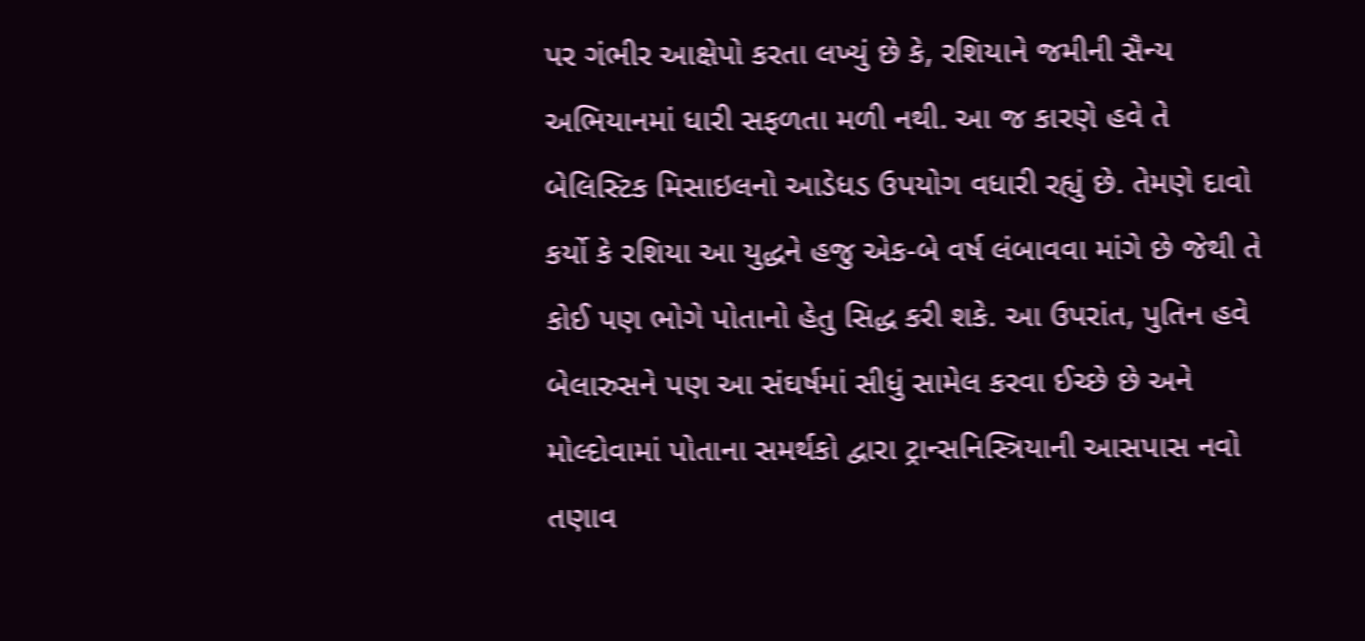પર ગંભીર આક્ષેપો કરતા લખ્યું છે કે, રશિયાને જમીની સૈન્ય અભિયાનમાં ધારી સફળતા મળી નથી. આ જ કારણે હવે તે બેલિસ્ટિક મિસાઇલનો આડેધડ ઉપયોગ વધારી રહ્યું છે. તેમણે દાવો કર્યો કે રશિયા આ યુદ્ધને હજુ એક-બે વર્ષ લંબાવવા માંગે છે જેથી તે કોઈ પણ ભોગે પોતાનો હેતુ સિદ્ધ કરી શકે. આ ઉપરાંત, પુતિન હવે બેલારુસને પણ આ સંઘર્ષમાં સીધું સામેલ કરવા ઈચ્છે છે અને મોલ્દોવામાં પોતાના સમર્થકો દ્વારા ટ્રાન્સનિસ્ત્રિયાની આસપાસ નવો તણાવ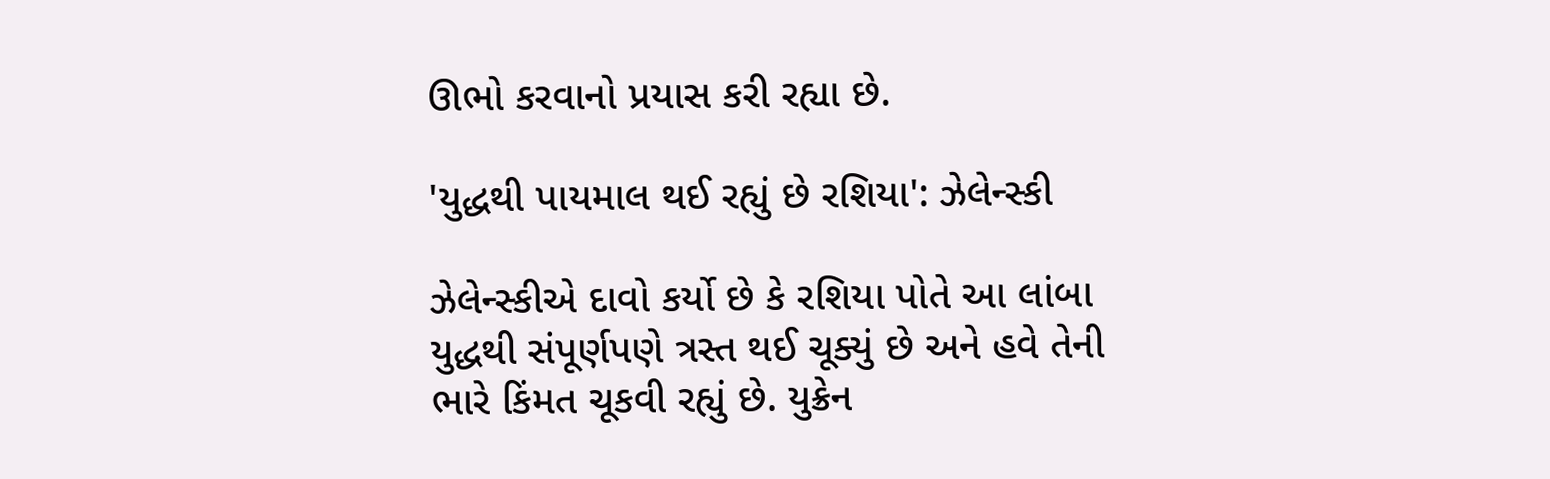ઊભો કરવાનો પ્રયાસ કરી રહ્યા છે.

'યુદ્ધથી પાયમાલ થઈ રહ્યું છે રશિયા': ઝેલેન્સ્કી

ઝેલેન્સ્કીએ દાવો કર્યો છે કે રશિયા પોતે આ લાંબા યુદ્ધથી સંપૂર્ણપણે ત્રસ્ત થઈ ચૂક્યું છે અને હવે તેની ભારે કિંમત ચૂકવી રહ્યું છે. યુક્રેન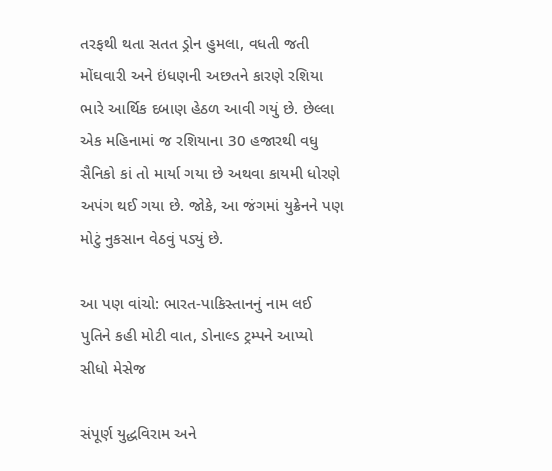તરફથી થતા સતત ડ્રોન હુમલા, વધતી જતી મોંઘવારી અને ઇંધણની અછતને કારણે રશિયા ભારે આર્થિક દબાણ હેઠળ આવી ગયું છે. છેલ્લા એક મહિનામાં જ રશિયાના 30 હજારથી વધુ સૈનિકો કાં તો માર્યા ગયા છે અથવા કાયમી ધોરણે અપંગ થઈ ગયા છે. જોકે, આ જંગમાં યુક્રેનને પણ મોટું નુકસાન વેઠવું પડ્યું છે.

આ પણ વાંચો: ભારત-પાકિસ્તાનનું નામ લઈ પુતિને કહી મોટી વાત, ડોનાલ્ડ ટ્રમ્પને આપ્યો સીધો મેસેજ

સંપૂર્ણ યુદ્ધવિરામ અને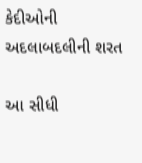કેદીઓની અદલાબદલીની શરત

આ સીધી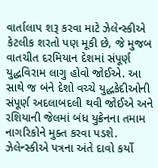વાર્તાલાપ શરૂ કરવા માટે ઝેલેન્સ્કીએ કેટલીક શરતો પણ મૂકી છે, જે મુજબ વાતચીત દરમિયાન દેશમાં સંપૂર્ણ યુદ્ધવિરામ લાગુ હોવો જોઈએ. આ સાથે જ બંને દેશો વચ્ચે યુદ્ધકેદીઓની સંપૂર્ણ અદલાબદલી થવી જોઈએ અને રશિયાની જેલમાં બંધ યુક્રેનના તમામ નાગરિકોને મુક્ત કરવા પડશે. ઝેલેન્સ્કીએ પત્રના અંતે દાવો કર્યો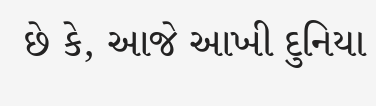છે કે, આજે આખી દુનિયા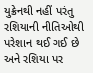યુક્રેનથી નહીં પરંતુ રશિયાની નીતિઓથી પરેશાન થઈ ગઈ છે અને રશિયા પર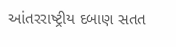આંતરરાષ્ટ્રીય દબાણ સતત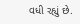વધી રહ્યું છે.